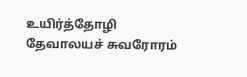உயிர்த்தோழி
தேவாலயச் சுவரோரம்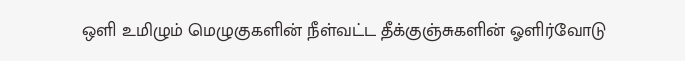ஒளி உமிழும் மெழுகுகளின் நீள்வட்ட தீக்குஞ்சுகளின் ஓளிர்வோடு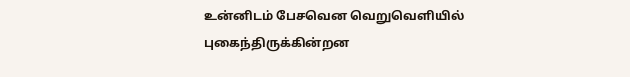உன்னிடம் பேசவென வெறுவெளியில் புகைந்திருக்கின்றன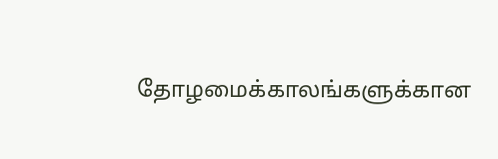தோழமைக்காலங்களுக்கான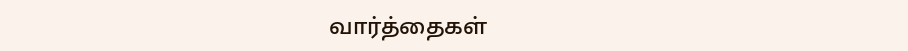வார்த்தைகள்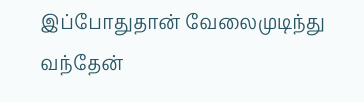இப்போதுதான் வேலைமுடிந்து வந்தேன்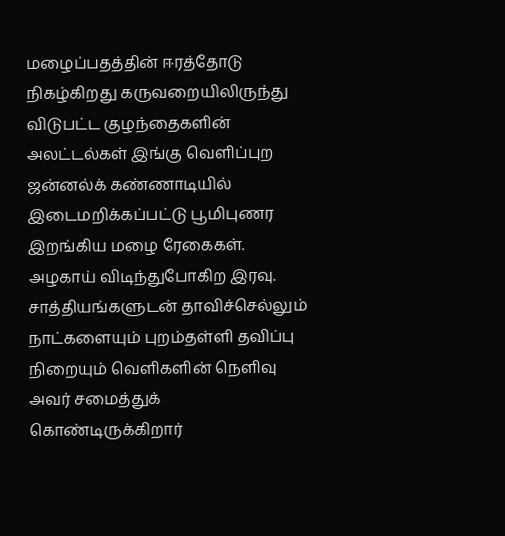மழைப்பதத்தின் ஈரத்தோடு நிகழ்கிறது கருவறையிலிருந்து விடுபட்ட குழந்தைகளின் அலட்டல்கள் இங்கு வெளிப்புற ஜன்னல்க் கண்ணாடியில் இடைமறிக்கப்பட்டு பூமிபுணர இறங்கிய மழை ரேகைகள். அழகாய் விடிந்துபோகிற இரவு. சாத்தியங்களுடன் தாவிச்செல்லும் நாட்களையும் புறம்தள்ளி தவிப்பு நிறையும் வெளிகளின் நெளிவு அவர் சமைத்துக் கொண்டிருக்கிறார்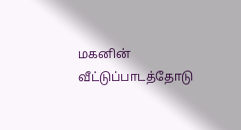மகனின் வீட்டுப்பாடத்தோடு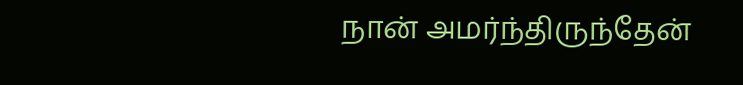நான் அமர்ந்திருந்தேன்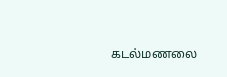கடல்மணலை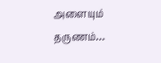அளையும் தருணம்…